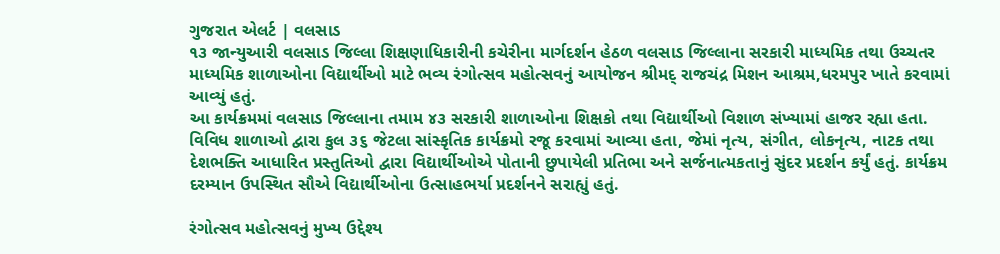ગુજરાત એલર્ટ | વલસાડ
૧૩ જાન્યુઆરી વલસાડ જિલ્લા શિક્ષણાધિકારીની કચેરીના માર્ગદર્શન હેઠળ વલસાડ જિલ્લાના સરકારી માધ્યમિક તથા ઉચ્ચતર માધ્યમિક શાળાઓના વિદ્યાર્થીઓ માટે ભવ્ય રંગોત્સવ મહોત્સવનું આયોજન શ્રીમદ્ રાજચંદ્ર મિશન આશ્રમ,ધરમપુર ખાતે કરવામાં આવ્યું હતું.
આ કાર્યક્રમમાં વલસાડ જિલ્લાના તમામ ૪૩ સરકારી શાળાઓના શિક્ષકો તથા વિદ્યાર્થીઓ વિશાળ સંખ્યામાં હાજર રહ્યા હતા. વિવિધ શાળાઓ દ્વારા કુલ ૩૬ જેટલા સાંસ્કૃતિક કાર્યક્રમો રજૂ કરવામાં આવ્યા હતા, જેમાં નૃત્ય, સંગીત, લોકનૃત્ય, નાટક તથા દેશભક્તિ આધારિત પ્રસ્તુતિઓ દ્વારા વિદ્યાર્થીઓએ પોતાની છુપાયેલી પ્રતિભા અને સર્જનાત્મકતાનું સુંદર પ્રદર્શન કર્યું હતું. કાર્યક્રમ દરમ્યાન ઉપસ્થિત સૌએ વિદ્યાર્થીઓના ઉત્સાહભર્યા પ્રદર્શનને સરાહ્યું હતું.

રંગોત્સવ મહોત્સવનું મુખ્ય ઉદ્દેશ્ય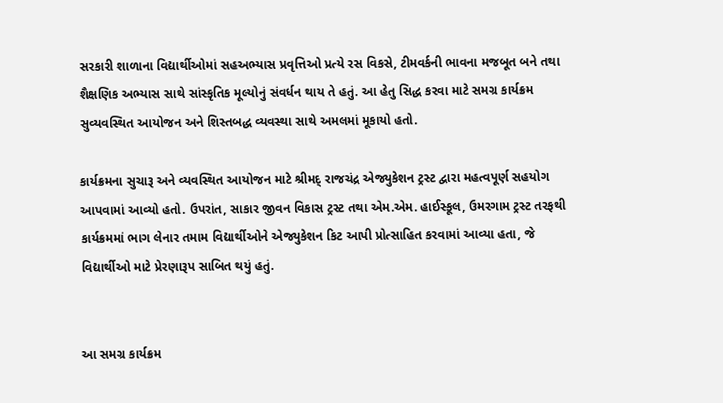સરકારી શાળાના વિદ્યાર્થીઓમાં સહઅભ્યાસ પ્રવૃત્તિઓ પ્રત્યે રસ વિકસે, ટીમવર્કની ભાવના મજબૂત બને તથા શૈક્ષણિક અભ્યાસ સાથે સાંસ્કૃતિક મૂલ્યોનું સંવર્ધન થાય તે હતું. આ હેતુ સિદ્ધ કરવા માટે સમગ્ર કાર્યક્રમ સુવ્યવસ્થિત આયોજન અને શિસ્તબદ્ધ વ્યવસ્થા સાથે અમલમાં મૂકાયો હતો.

કાર્યક્રમના સુચારૂ અને વ્યવસ્થિત આયોજન માટે શ્રીમદ્ રાજચંદ્ર એજ્યુકેશન ટ્રસ્ટ દ્વારા મહત્વપૂર્ણ સહયોગ આપવામાં આવ્યો હતો. ઉપરાંત, સાકાર જીવન વિકાસ ટ્રસ્ટ તથા એમ.એમ. હાઈસ્કૂલ, ઉમરગામ ટ્રસ્ટ તરફથી કાર્યક્રમમાં ભાગ લેનાર તમામ વિદ્યાર્થીઓને એજ્યુકેશન કિટ આપી પ્રોત્સાહિત કરવામાં આવ્યા હતા, જે વિદ્યાર્થીઓ માટે પ્રેરણારૂપ સાબિત થયું હતું.


આ સમગ્ર કાર્યક્રમ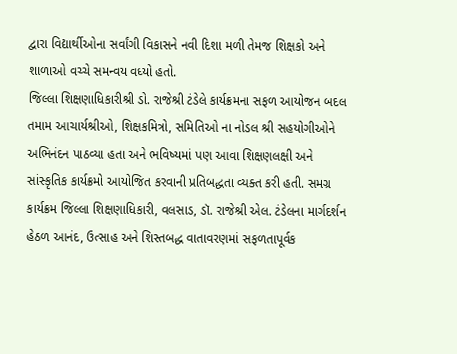દ્વારા વિદ્યાર્થીઓના સર્વાંગી વિકાસને નવી દિશા મળી તેમજ શિક્ષકો અને શાળાઓ વચ્ચે સમન્વય વધ્યો હતો.
જિલ્લા શિક્ષણાધિકારીશ્રી ડો. રાજેશ્રી ટંડેલે કાર્યક્રમના સફળ આયોજન બદલ તમામ આચાર્યશ્રીઓ, શિક્ષકમિત્રો, સમિતિઓ ના નોડલ શ્રી સહયોગીઓને અભિનંદન પાઠવ્યા હતા અને ભવિષ્યમાં પણ આવા શિક્ષણલક્ષી અને સાંસ્કૃતિક કાર્યક્રમો આયોજિત કરવાની પ્રતિબદ્ધતા વ્યક્ત કરી હતી. સમગ્ર કાર્યક્રમ જિલ્લા શિક્ષણાધિકારી, વલસાડ, ડૉ. રાજેશ્રી એલ. ટંડેલના માર્ગદર્શન હેઠળ આનંદ, ઉત્સાહ અને શિસ્તબદ્ધ વાતાવરણમાં સફળતાપૂર્વક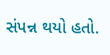સંપન્ન થયો હતો.